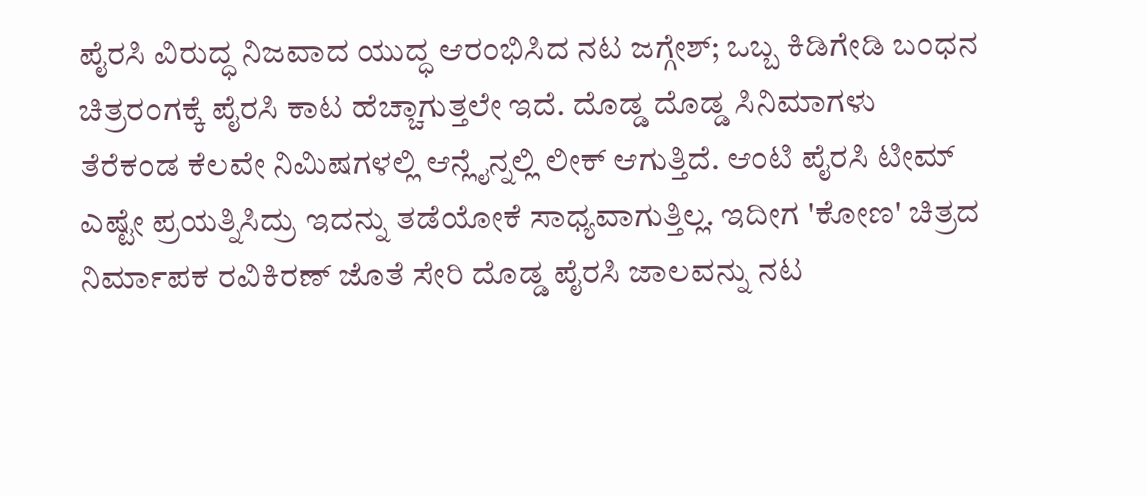ಪೈರಸಿ ವಿರುದ್ಧ ನಿಜವಾದ ಯುದ್ಧ ಆರಂಭಿಸಿದ ನಟ ಜಗ್ಗೇಶ್; ಒಬ್ಬ ಕಿಡಿಗೇಡಿ ಬಂಧನ
ಚಿತ್ರರಂಗಕ್ಕೆ ಪೈರಸಿ ಕಾಟ ಹೆಚ್ಚಾಗುತ್ತಲೇ ಇದೆ. ದೊಡ್ಡ ದೊಡ್ಡ ಸಿನಿಮಾಗಳು ತೆರೆಕಂಡ ಕೆಲವೇ ನಿಮಿಷಗಳಲ್ಲಿ ಆನ್ಲೈನ್ನಲ್ಲಿ ಲೀಕ್ ಆಗುತ್ತಿದೆ. ಆಂಟಿ ಪೈರಸಿ ಟೀಮ್ ಎಷ್ಟೇ ಪ್ರಯತ್ನಿಸಿದ್ರು ಇದನ್ನು ತಡೆಯೋಕೆ ಸಾಧ್ಯವಾಗುತ್ತಿಲ್ಲ. ಇದೀಗ 'ಕೋಣ' ಚಿತ್ರದ ನಿರ್ಮಾಪಕ ರವಿಕಿರಣ್ ಜೊತೆ ಸೇರಿ ದೊಡ್ಡ ಪೈರಸಿ ಜಾಲವನ್ನು ನಟ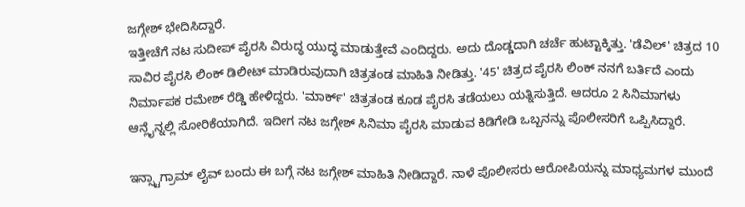ಜಗ್ಗೇಶ್ ಭೇದಿಸಿದ್ದಾರೆ.
ಇತ್ತೀಚೆಗೆ ನಟ ಸುದೀಪ್ ಪೈರಸಿ ವಿರುದ್ಧ ಯುದ್ಧ ಮಾಡುತ್ತೇವೆ ಎಂದಿದ್ದರು. ಅದು ದೊಡ್ಡದಾಗಿ ಚರ್ಚೆ ಹುಟ್ಟಾಕ್ಕಿತ್ತು. 'ಡೆವಿಲ್' ಚಿತ್ರದ 10 ಸಾವಿರ ಪೈರಸಿ ಲಿಂಕ್ ಡಿಲೀಟ್ ಮಾಡಿರುವುದಾಗಿ ಚಿತ್ರತಂಡ ಮಾಹಿತಿ ನೀಡಿತ್ತು. '45' ಚಿತ್ರದ ಪೈರಸಿ ಲಿಂಕ್ ನನಗೆ ಬರ್ತಿದೆ ಎಂದು ನಿರ್ಮಾಪಕ ರಮೇಶ್ ರೆಡ್ಡಿ ಹೇಳಿದ್ದರು. 'ಮಾರ್ಕ್' ಚಿತ್ರತಂಡ ಕೂಡ ಪೈರಸಿ ತಡೆಯಲು ಯತ್ನಿಸುತ್ತಿದೆ. ಆದರೂ 2 ಸಿನಿಮಾಗಳು ಆನ್ಲೈನ್ನಲ್ಲಿ ಸೋರಿಕೆಯಾಗಿದೆ. ಇದೀಗ ನಟ ಜಗ್ಗೇಶ್ ಸಿನಿಮಾ ಪೈರಸಿ ಮಾಡುವ ಕಿಡಿಗೇಡಿ ಒಬ್ಬನನ್ನು ಪೊಲೀಸರಿಗೆ ಒಪ್ಪಿಸಿದ್ದಾರೆ.

ಇನ್ಸ್ಟಾಗ್ರಾಮ್ ಲೈವ್ ಬಂದು ಈ ಬಗ್ಗೆ ನಟ ಜಗ್ಗೇಶ್ ಮಾಹಿತಿ ನೀಡಿದ್ದಾರೆ. ನಾಳೆ ಪೊಲೀಸರು ಆರೋಪಿಯನ್ನು ಮಾಧ್ಯಮಗಳ ಮುಂದೆ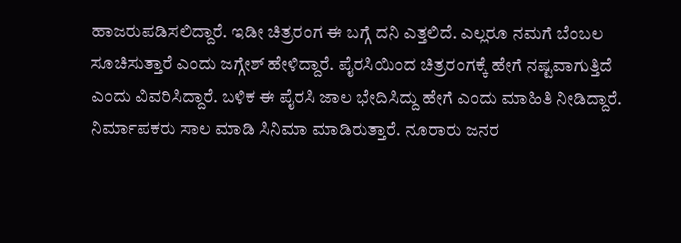ಹಾಜರುಪಡಿಸಲಿದ್ದಾರೆ. ಇಡೀ ಚಿತ್ರರಂಗ ಈ ಬಗ್ಗೆ ದನಿ ಎತ್ತಲಿದೆ. ಎಲ್ಲರೂ ನಮಗೆ ಬೆಂಬಲ ಸೂಚಿಸುತ್ತಾರೆ ಎಂದು ಜಗ್ಗೇಶ್ ಹೇಳಿದ್ದಾರೆ. ಪೈರಸಿಯಿಂದ ಚಿತ್ರರಂಗಕ್ಕೆ ಹೇಗೆ ನಷ್ಟವಾಗುತ್ತಿದೆ ಎಂದು ವಿವರಿಸಿದ್ದಾರೆ. ಬಳಿಕ ಈ ಪೈರಸಿ ಜಾಲ ಭೇದಿಸಿದ್ದು ಹೇಗೆ ಎಂದು ಮಾಹಿತಿ ನೀಡಿದ್ದಾರೆ.
ನಿರ್ಮಾಪಕರು ಸಾಲ ಮಾಡಿ ಸಿನಿಮಾ ಮಾಡಿರುತ್ತಾರೆ. ನೂರಾರು ಜನರ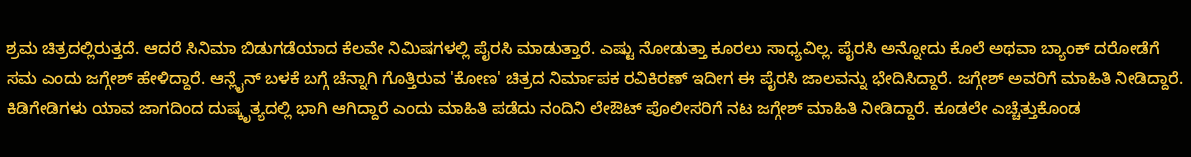ಶ್ರಮ ಚಿತ್ರದಲ್ಲಿರುತ್ತದೆ. ಆದರೆ ಸಿನಿಮಾ ಬಿಡುಗಡೆಯಾದ ಕೆಲವೇ ನಿಮಿಷಗಳಲ್ಲಿ ಪೈರಸಿ ಮಾಡುತ್ತಾರೆ. ಎಷ್ಟು ನೋಡುತ್ತಾ ಕೂರಲು ಸಾಧ್ಯವಿಲ್ಲ. ಪೈರಸಿ ಅನ್ನೋದು ಕೊಲೆ ಅಥವಾ ಬ್ಯಾಂಕ್ ದರೋಡೆಗೆ ಸಮ ಎಂದು ಜಗ್ಗೇಶ್ ಹೇಳಿದ್ದಾರೆ. ಆನ್ಲೈನ್ ಬಳಕೆ ಬಗ್ಗೆ ಚೆನ್ನಾಗಿ ಗೊತ್ತಿರುವ 'ಕೋಣ' ಚಿತ್ರದ ನಿರ್ಮಾಪಕ ರವಿಕಿರಣ್ ಇದೀಗ ಈ ಪೈರಸಿ ಜಾಲವನ್ನು ಭೇದಿಸಿದ್ದಾರೆ. ಜಗ್ಗೇಶ್ ಅವರಿಗೆ ಮಾಹಿತಿ ನೀಡಿದ್ದಾರೆ.
ಕಿಡಿಗೇಡಿಗಳು ಯಾವ ಜಾಗದಿಂದ ದುಷ್ಕೃತ್ಯದಲ್ಲಿ ಭಾಗಿ ಆಗಿದ್ದಾರೆ ಎಂದು ಮಾಹಿತಿ ಪಡೆದು ನಂದಿನಿ ಲೇಔಟ್ ಪೊಲೀಸರಿಗೆ ನಟ ಜಗ್ಗೇಶ್ ಮಾಹಿತಿ ನೀಡಿದ್ದಾರೆ. ಕೂಡಲೇ ಎಚ್ಚೆತ್ತುಕೊಂಡ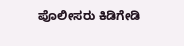ಪೊಲೀಸರು ಕಿಡಿಗೇಡಿ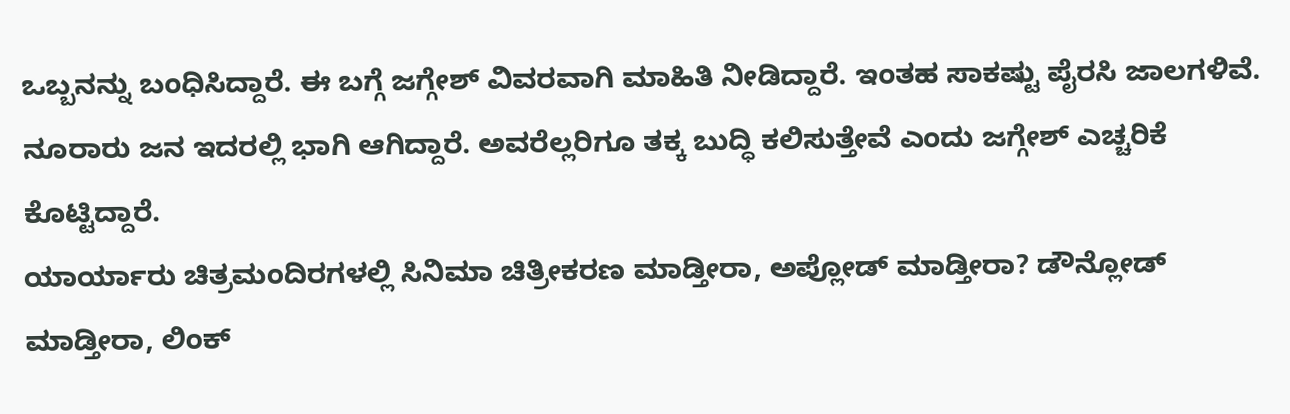ಒಬ್ಬನನ್ನು ಬಂಧಿಸಿದ್ದಾರೆ. ಈ ಬಗ್ಗೆ ಜಗ್ಗೇಶ್ ವಿವರವಾಗಿ ಮಾಹಿತಿ ನೀಡಿದ್ದಾರೆ. ಇಂತಹ ಸಾಕಷ್ಟು ಪೈರಸಿ ಜಾಲಗಳಿವೆ. ನೂರಾರು ಜನ ಇದರಲ್ಲಿ ಭಾಗಿ ಆಗಿದ್ದಾರೆ. ಅವರೆಲ್ಲರಿಗೂ ತಕ್ಕ ಬುದ್ಧಿ ಕಲಿಸುತ್ತೇವೆ ಎಂದು ಜಗ್ಗೇಶ್ ಎಚ್ಚರಿಕೆ ಕೊಟ್ಟಿದ್ದಾರೆ.
ಯಾರ್ಯಾರು ಚಿತ್ರಮಂದಿರಗಳಲ್ಲಿ ಸಿನಿಮಾ ಚಿತ್ರೀಕರಣ ಮಾಡ್ತೀರಾ, ಅಪ್ಲೋಡ್ ಮಾಡ್ತೀರಾ? ಡೌನ್ಲೋಡ್ ಮಾಡ್ತೀರಾ, ಲಿಂಕ್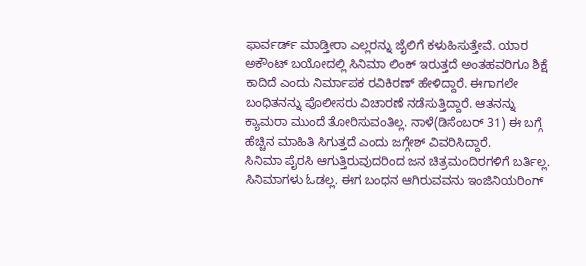ಫಾರ್ವರ್ಡ್ ಮಾಡ್ತೀರಾ ಎಲ್ಲರನ್ನು ಜೈಲಿಗೆ ಕಳುಹಿಸುತ್ತೇವೆ. ಯಾರ ಅಕೌಂಟ್ ಬಯೋದಲ್ಲಿ ಸಿನಿಮಾ ಲಿಂಕ್ ಇರುತ್ತದೆ ಅಂತಹವರಿಗೂ ಶಿಕ್ಷೆ ಕಾದಿದೆ ಎಂದು ನಿರ್ಮಾಪಕ ರವಿಕಿರಣ್ ಹೇಳಿದ್ದಾರೆ. ಈಗಾಗಲೇ ಬಂಧಿತನನ್ನು ಪೊಲೀಸರು ವಿಚಾರಣೆ ನಡೆಸುತ್ತಿದ್ದಾರೆ. ಆತನನ್ನು ಕ್ಯಾಮರಾ ಮುಂದೆ ತೋರಿಸುವಂತಿಲ್ಲ. ನಾಳೆ(ಡಿಸೆಂಬರ್ 31) ಈ ಬಗ್ಗೆ ಹೆಚ್ಚಿನ ಮಾಹಿತಿ ಸಿಗುತ್ತದೆ ಎಂದು ಜಗ್ಗೇಶ್ ವಿವರಿಸಿದ್ದಾರೆ.
ಸಿನಿಮಾ ಪೈರಸಿ ಆಗುತ್ತಿರುವುದರಿಂದ ಜನ ಚಿತ್ರಮಂದಿರಗಳಿಗೆ ಬರ್ತಿಲ್ಲ. ಸಿನಿಮಾಗಳು ಓಡಲ್ಲ. ಈಗ ಬಂಧನ ಆಗಿರುವವನು ಇಂಜಿನಿಯರಿಂಗ್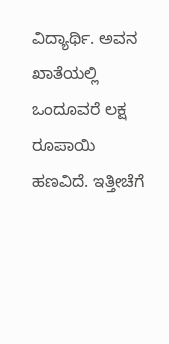ವಿದ್ಯಾರ್ಥಿ. ಅವನ ಖಾತೆಯಲ್ಲಿ ಒಂದೂವರೆ ಲಕ್ಷ ರೂಪಾಯಿ ಹಣವಿದೆ. ಇತ್ತೀಚೆಗೆ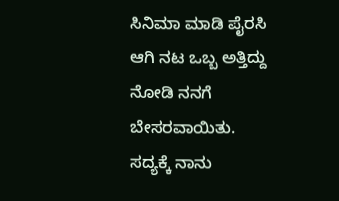ಸಿನಿಮಾ ಮಾಡಿ ಪೈರಸಿ ಆಗಿ ನಟ ಒಬ್ಬ ಅತ್ತಿದ್ದು ನೋಡಿ ನನಗೆ ಬೇಸರವಾಯಿತು. ಸದ್ಯಕ್ಕೆ ನಾನು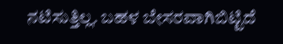ನಟಿಸುತ್ತಿಲ್ಲ. ಬಹಳ ಬೇಸರವಾಗಿಬಿಟ್ಟಿದೆ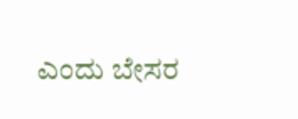ಎಂದು ಬೇಸರ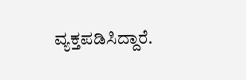ವ್ಯಕ್ತಪಡಿಸಿದ್ದಾರೆ.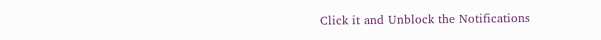Click it and Unblock the Notifications